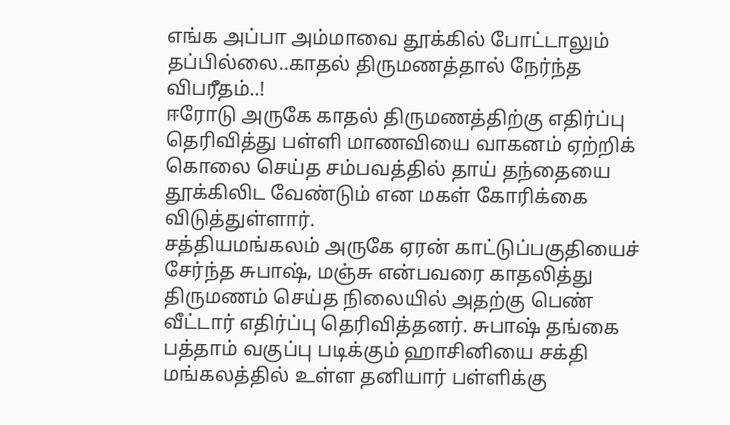எங்க அப்பா அம்மாவை தூக்கில் போட்டாலும் தப்பில்லை..காதல் திருமணத்தால் நேர்ந்த விபரீதம்..!
ஈரோடு அருகே காதல் திருமணத்திற்கு எதிர்ப்பு தெரிவித்து பள்ளி மாணவியை வாகனம் ஏற்றிக் கொலை செய்த சம்பவத்தில் தாய் தந்தையை தூக்கிலிட வேண்டும் என மகள் கோரிக்கை விடுத்துள்ளார்.
சத்தியமங்கலம் அருகே ஏரன் காட்டுப்பகுதியைச் சேர்ந்த சுபாஷ், மஞ்சு என்பவரை காதலித்து திருமணம் செய்த நிலையில் அதற்கு பெண் வீட்டார் எதிர்ப்பு தெரிவித்தனர். சுபாஷ் தங்கை பத்தாம் வகுப்பு படிக்கும் ஹாசினியை சக்தி மங்கலத்தில் உள்ள தனியார் பள்ளிக்கு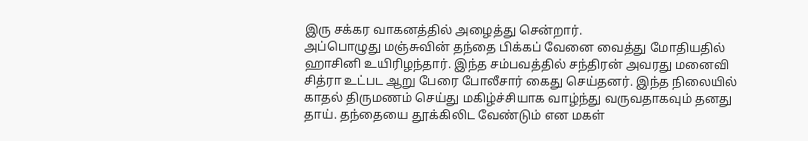இரு சக்கர வாகனத்தில் அழைத்து சென்றார்.
அப்பொழுது மஞ்சுவின் தந்தை பிக்கப் வேனை வைத்து மோதியதில் ஹாசினி உயிரிழந்தார். இந்த சம்பவத்தில் சந்திரன் அவரது மனைவி சித்ரா உட்பட ஆறு பேரை போலீசார் கைது செய்தனர். இந்த நிலையில் காதல் திருமணம் செய்து மகிழ்ச்சியாக வாழ்ந்து வருவதாகவும் தனது தாய். தந்தையை தூக்கிலிட வேண்டும் என மகள்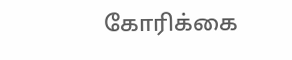கோரிக்கை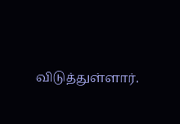விடுத்துள்ளார்.